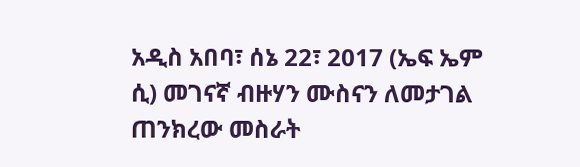አዲስ አበባ፣ ሰኔ 22፣ 2017 (ኤፍ ኤም ሲ) መገናኛ ብዙሃን ሙስናን ለመታገል ጠንክረው መስራት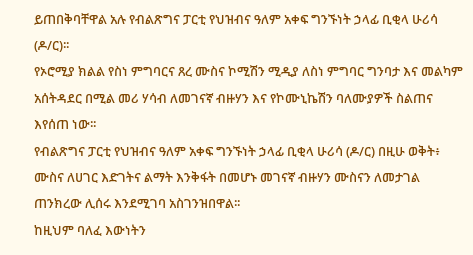ይጠበቅባቸዋል አሉ የብልጽግና ፓርቲ የህዝብና ዓለም አቀፍ ግንኙነት ኃላፊ ቢቂላ ሁሪሳ (ዶ/ር)፡፡
የኦሮሚያ ክልል የስነ ምግባርና ጸረ ሙስና ኮሚሽን ሚዲያ ለስነ ምግባር ግንባታ እና መልካም አሰትዳደር በሚል መሪ ሃሳብ ለመገናኛ ብዙሃን እና የኮሙኒኬሽን ባለሙያዎች ስልጠና እየሰጠ ነው፡፡
የብልጽግና ፓርቲ የህዝብና ዓለም አቀፍ ግንኙነት ኃላፊ ቢቂላ ሁሪሳ (ዶ/ር) በዚሁ ወቅት፥ ሙስና ለሀገር እድገትና ልማት እንቅፋት በመሆኑ መገናኛ ብዙሃን ሙስናን ለመታገል ጠንክረው ሊሰሩ እንደሚገባ አስገንዝበዋል፡፡
ከዚህም ባለፈ እውነትን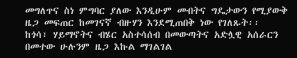መግለጥና ስነ ምግባር ያለው እንዲሁም መብትና ግዴታውን የሚያውቅ ዜጋ መፍጠር ከመገናኛ ብዙሃን እንደሚጠበቅ ነው የገለጹት፡፡
ከጎሳ፣ ሃይማኖትና ብሄር አስተሳሰብ በመውጣትና አድሏዊ አሰራርን በመተው ሁሉንም ዜጋ እኩል ማገልገል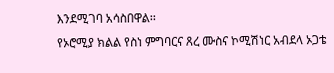እንደሚገባ አሳስበዋል፡፡
የኦሮሚያ ክልል የስነ ምግባርና ጸረ ሙስና ኮሚሽነር አብደላ ኦጋቴ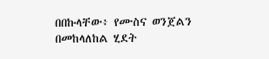በበኩላቸው፥ የሙስና ወንጀልን በመከላለከል ሂደት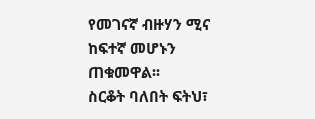የመገናኛ ብዙሃን ሚና ከፍተኛ መሆኑን ጠቁመዋል፡፡
ስርቆት ባለበት ፍትህ፣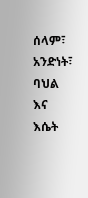ሰላም፣ አንድነት፣ ባህል እና እሴት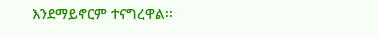እንደማይኖርም ተናግረዋል፡፡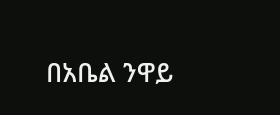በአቤል ንዋይ